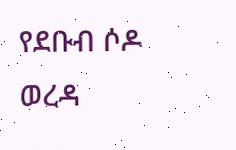የደቡብ ሶዶ ወረዳ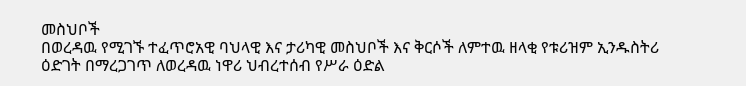መስህቦች
በወረዳዉ የሚገኙ ተፈጥሮአዊ ባህላዊ እና ታሪካዊ መስህቦች እና ቅርሶች ለምተዉ ዘላቂ የቱሪዝም ኢንዱስትሪ ዕድገት በማረጋገጥ ለወረዳዉ ነዋሪ ህብረተሰብ የሥራ ዕድል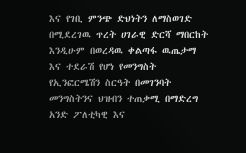እና የገቢ ምንጭ ድህነትን ለማስወገድ በሚደረገዉ ጥረት ሀገራዊ ድርሻ ማበርከት እንዲሁም በወረዳዉ ቀልጣፋ ዉጤታማ እና ተደራሽ የሆነ የመንግስት የኢንፎርሜሽን ስርዓት በመገንባት መንግስትንና ህዝብን ተጠቃሚ በማድረግ አንድ ፖለቲካዊ እና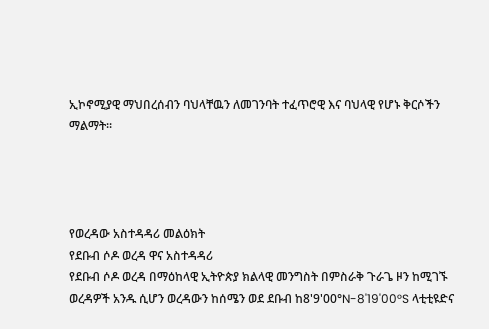ኢኮኖሚያዊ ማህበረሰብን ባህላቸዉን ለመገንባት ተፈጥሮዊ እና ባህላዊ የሆኑ ቅርሶችን ማልማት፡፡




የወረዳው አስተዳዳሪ መልዕክት
የደቡብ ሶዶ ወረዳ ዋና አስተዳዳሪ
የደቡብ ሶዶ ወረዳ በማዕከላዊ ኢትዮጵያ ክልላዊ መንግስት በምስራቅ ጉራጌ ዞን ከሚገኙ ወረዳዎች አንዱ ሲሆን ወረዳውን ከሰሜን ወደ ደቡብ ከ8'9'00°N-8'19'00°S ላቲቲዩድና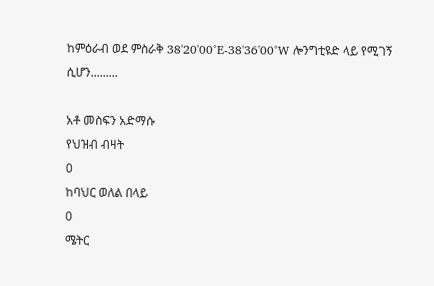ከምዕራብ ወደ ምስራቅ 38'20'00°E-38'36'00°W ሎንግቲዩድ ላይ የሚገኝ ሲሆን.........

አቶ መስፍን አድማሱ
የህዝብ ብዛት
0
ከባህር ወለል በላይ
0
ሜትር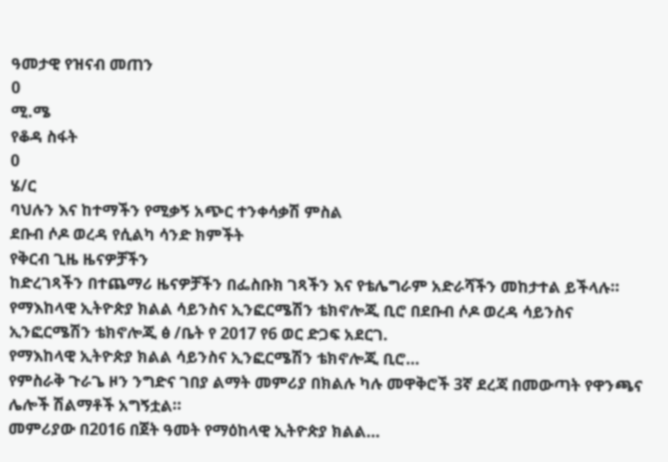ዓመታዊ የዝናብ መጠን
0
ሚ.ሜ
የቆዳ ስፋት
0
ሄ/ር
ባህሉን እና ከተማችን የሚቃኝ አጭር ተንቀሳቃሽ ምስል
ደቡብ ሶዶ ወረዳ የሲልካ ሳንድ ክምችት
የቅርብ ጊዜ ዜናዎቻችን
ከድረገጻችን በተጨማሪ ዜናዎቻችን በፌስቡክ ገጻችን እና የቴሌግራም አድራሻችን መከታተል ይችላሉ።
የማእከላዊ ኢትዮጵያ ክልል ሳይንስና ኢንፎርሜሽን ቴክኖሎጂ ቢሮ በደቡብ ሶዶ ወረዳ ሳይንስና ኢንፎርሜሽን ቴክኖሎጂ ፅ /ቤት የ 2017 የ6 ወር ድጋፍ አደርገ.
የማእከላዊ ኢትዮጵያ ክልል ሳይንስና ኢንፎርሜሽን ቴክኖሎጂ ቢሮ…
የምስራቅ ጉራጌ ዞን ንግድና ገበያ ልማት መምሪያ በክልሉ ካሉ መዋቅሮች 3ኛ ደረጃ በመውጣት የዋንጫና ሌሎች ሽልማቶች አግኝቷል።
መምሪያው በ2016 በጀት ዓመት የማዕከላዊ ኢትዮጵያ ክልል…